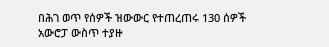በሕገ ወጥ የሰዎች ዝውውር የተጠረጠሩ 130 ሰዎች አውሮፓ ውስጥ ተያዙ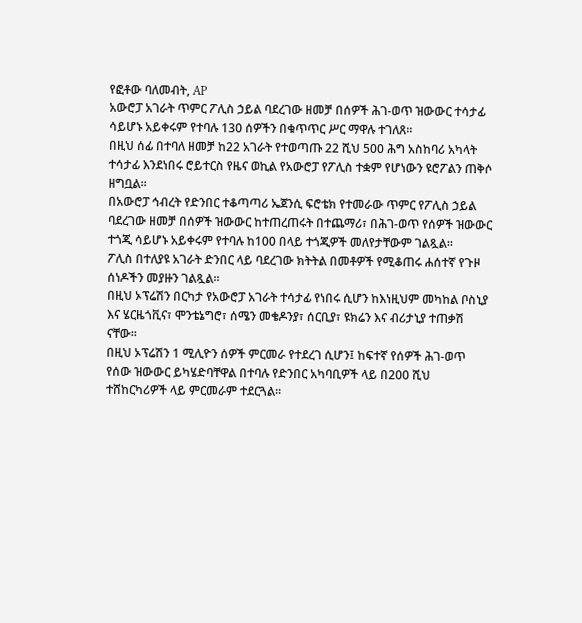የፎቶው ባለመብት, AP
አውሮፓ አገራት ጥምር ፖሊስ ኃይል ባደረገው ዘመቻ በሰዎች ሕገ-ወጥ ዝውውር ተሳታፊ ሳይሆኑ አይቀሩም የተባሉ 130 ሰዎችን በቁጥጥር ሥር ማዋሉ ተገለጸ።
በዚህ ሰፊ በተባለ ዘመቻ ከ22 አገራት የተወጣጡ 22 ሺህ 500 ሕግ አስከባሪ አካላት ተሳታፊ እንደነበሩ ሮይተርስ የዜና ወኪል የአውሮፓ የፖሊስ ተቋም የሆነውን ዩሮፖልን ጠቅሶ ዘግቧል።
በአውሮፓ ኅብረት የድንበር ተቆጣጣሪ ኤጀንሲ ፍሮቴክ የተመራው ጥምር የፖሊስ ኃይል ባደረገው ዘመቻ በሰዎች ዝውውር ከተጠረጠሩት በተጨማሪ፣ በሕገ-ወጥ የሰዎች ዝውውር ተጎጂ ሳይሆኑ አይቀሩም የተባሉ ከ100 በላይ ተጎጂዎች መለየታቸውም ገልጿል።
ፖሊስ በተለያዩ አገራት ድንበር ላይ ባደረገው ክትትል በመቶዎች የሚቆጠሩ ሐሰተኛ የጉዞ ሰነዶችን መያዙን ገልጿል።
በዚህ ኦፕሬሽን በርካታ የአውሮፓ አገራት ተሳታፊ የነበሩ ሲሆን ከእነዚህም መካከል ቦስኒያ እና ሄርዜጎቪና፣ ሞንቴኔግሮ፣ ሰሜን መቄዶንያ፣ ሰርቢያ፣ ዩክሬን እና ብሪታኒያ ተጠቃሽ ናቸው።
በዚህ ኦፕሬሽን 1 ሚሊዮን ሰዎች ምርመራ የተደረገ ሲሆን፤ ከፍተኛ የሰዎች ሕገ-ወጥ የሰው ዝውውር ይካሄድባቸዋል በተባሉ የድንበር አካባቢዎች ላይ በ200 ሺህ ተሸከርካሪዎች ላይ ምርመራም ተደርጓል።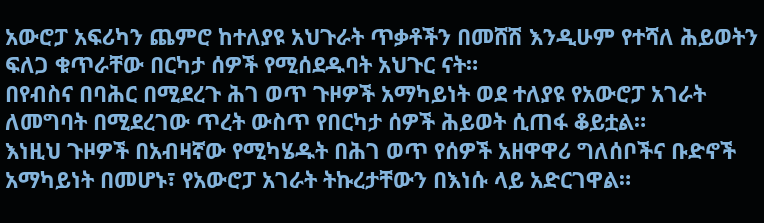አውሮፓ አፍሪካን ጨምሮ ከተለያዩ አህጉራት ጥቃቶችን በመሸሽ እንዲሁም የተሻለ ሕይወትን ፍለጋ ቁጥራቸው በርካታ ሰዎች የሚሰደዱባት አህጉር ናት።
በየብስና በባሕር በሚደረጉ ሕገ ወጥ ጉዞዎች አማካይነት ወደ ተለያዩ የአውሮፓ አገራት ለመግባት በሚደረገው ጥረት ውስጥ የበርካታ ሰዎች ሕይወት ሲጠፋ ቆይቷል።
እነዚህ ጉዞዎች በአብዛኛው የሚካሄዱት በሕገ ወጥ የሰዎች አዘዋዋሪ ግለሰቦችና ቡድኖች አማካይነት በመሆኑ፣ የአውሮፓ አገራት ትኩረታቸውን በእነሱ ላይ አድርገዋል።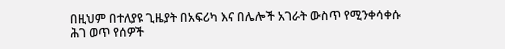በዚህም በተለያዩ ጊዜያት በአፍሪካ እና በሌሎች አገራት ውስጥ የሚንቀሳቀሱ ሕገ ወጥ የሰዎች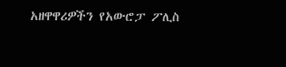አዘዋዋሪዎችን የአውሮፓ ፖሊስ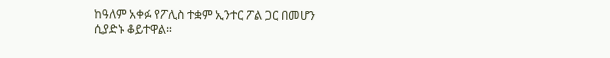ከዓለም አቀፉ የፖሊስ ተቋም ኢንተር ፖል ጋር በመሆን ሲያድኑ ቆይተዋል።